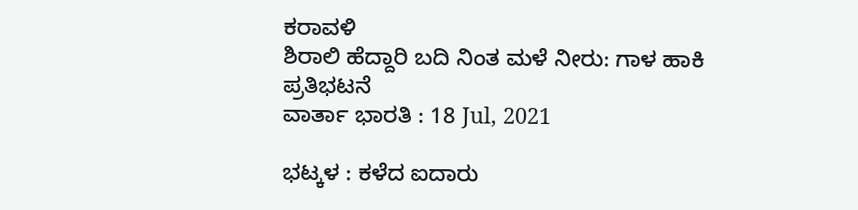ಕರಾವಳಿ
ಶಿರಾಲಿ ಹೆದ್ದಾರಿ ಬದಿ ನಿಂತ ಮಳೆ ನೀರು: ಗಾಳ ಹಾಕಿ ಪ್ರತಿಭಟನೆ
ವಾರ್ತಾ ಭಾರತಿ : 18 Jul, 2021

ಭಟ್ಕಳ : ಕಳೆದ ಐದಾರು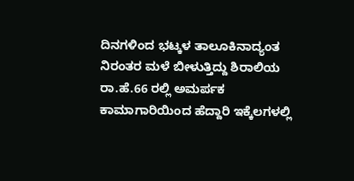ದಿನಗಳಿಂದ ಭಟ್ಕಳ ತಾಲೂಕಿನಾದ್ಯಂತ ನಿರಂತರ ಮಳೆ ಬೀಳುತ್ತಿದ್ದು ಶಿರಾಲಿಯ ರಾ.ಹೆ.66 ರಲ್ಲಿ ಅಮರ್ಪಕ ಕಾಮಾಗಾರಿಯಿಂದ ಹೆದ್ದಾರಿ ಇಕ್ಕೆಲಗಳಲ್ಲಿ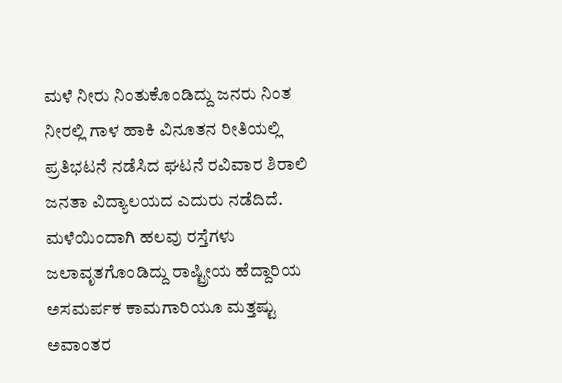ಮಳೆ ನೀರು ನಿಂತುಕೊಂಡಿದ್ದು ಜನರು ನಿಂತ ನೀರಲ್ಲಿ ಗಾಳ ಹಾಕಿ ವಿನೂತನ ರೀತಿಯಲ್ಲಿ ಪ್ರತಿಭಟನೆ ನಡೆಸಿದ ಘಟನೆ ರವಿವಾರ ಶಿರಾಲಿ ಜನತಾ ವಿದ್ಯಾಲಯದ ಎದುರು ನಡೆದಿದೆ.
ಮಳೆಯಿಂದಾಗಿ ಹಲವು ರಸ್ತೆಗಳು ಜಲಾವೃತಗೊಂಡಿದ್ದು ರಾಷ್ಟ್ರೀಯ ಹೆದ್ದಾರಿಯ ಅಸಮರ್ಪಕ ಕಾಮಗಾರಿಯೂ ಮತ್ತಷ್ಟು ಅವಾಂತರ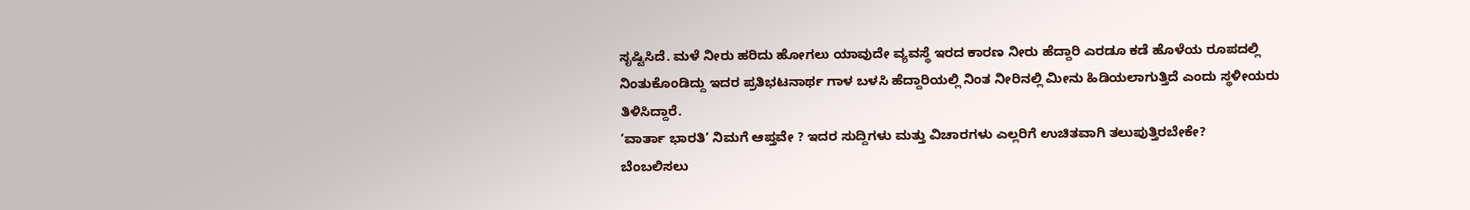ಸೃಷ್ಟಿಸಿದೆ. ಮಳೆ ನೀರು ಹರಿದು ಹೋಗಲು ಯಾವುದೇ ವ್ಯವಸ್ಥೆ ಇರದ ಕಾರಣ ನೀರು ಹೆದ್ದಾರಿ ಎರಡೂ ಕಡೆ ಹೊಳೆಯ ರೂಪದಲ್ಲಿ ನಿಂತುಕೊಂಡಿದ್ದು ಇದರ ಪ್ರತಿಭಟನಾರ್ಥ ಗಾಳ ಬಳಸಿ ಹೆದ್ದಾರಿಯಲ್ಲಿ ನಿಂತ ನೀರಿನಲ್ಲಿ ಮೀನು ಹಿಡಿಯಲಾಗುತ್ತಿದೆ ಎಂದು ಸ್ಥಳೀಯರು ತಿಳಿಸಿದ್ದಾರೆ.
‘ವಾರ್ತಾ ಭಾರತಿ’ ನಿಮಗೆ ಆಪ್ತವೇ ? ಇದರ ಸುದ್ದಿಗಳು ಮತ್ತು ವಿಚಾರಗಳು ಎಲ್ಲರಿಗೆ ಉಚಿತವಾಗಿ ತಲುಪುತ್ತಿರಬೇಕೇ?
ಬೆಂಬಲಿಸಲು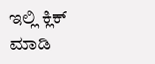ಇಲ್ಲಿ ಕ್ಲಿಕ್ ಮಾಡಿ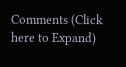Comments (Click here to Expand)